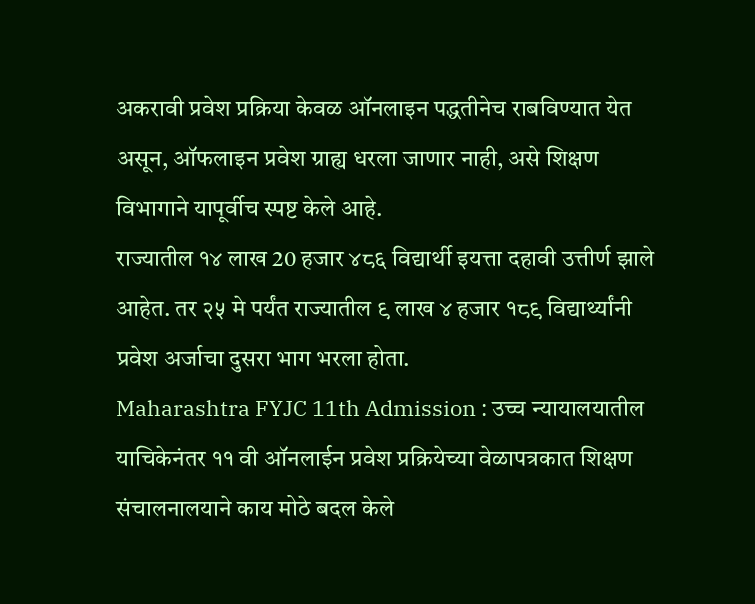अकरावी प्रवेश प्रक्रिया केवळ ऑनलाइन पद्धतीनेच राबविण्यात येत असून, ऑफलाइन प्रवेश ग्राह्य धरला जाणार नाही, असे शिक्षण विभागाने यापूर्वीच स्पष्ट केले आहे.
राज्यातील १४ लाख 20 हजार ४८६ विद्यार्थी इयत्ता दहावी उत्तीर्ण झाले आहेत. तर २५ मे पर्यंत राज्यातील ९ लाख ४ हजार १८९ विद्यार्थ्यांनी प्रवेश अर्जाचा दुसरा भाग भरला होता.
Maharashtra FYJC 11th Admission : उच्च न्यायालयातील याचिकेनंतर ११ वी ऑनलाईन प्रवेश प्रक्रियेच्या वेळापत्रकात शिक्षण संचालनालयाने काय मोठे बदल केले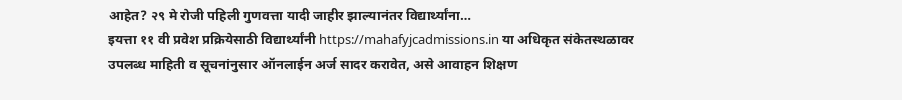आहेत? २९ मे रोजी पहिली गुणवत्ता यादी जाहीर झाल्यानंतर विद्यार्थ्यांना…
इयत्ता ११ वी प्रवेश प्रक्रियेसाठी विद्यार्थ्यांनी https://mahafyjcadmissions.in या अधिकृत संकेतस्थळावर उपलब्ध माहिती व सूचनांनुसार ऑनलाईन अर्ज सादर करावेत, असे आवाहन शिक्षण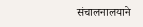संचालनालयाने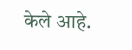केले आहे.